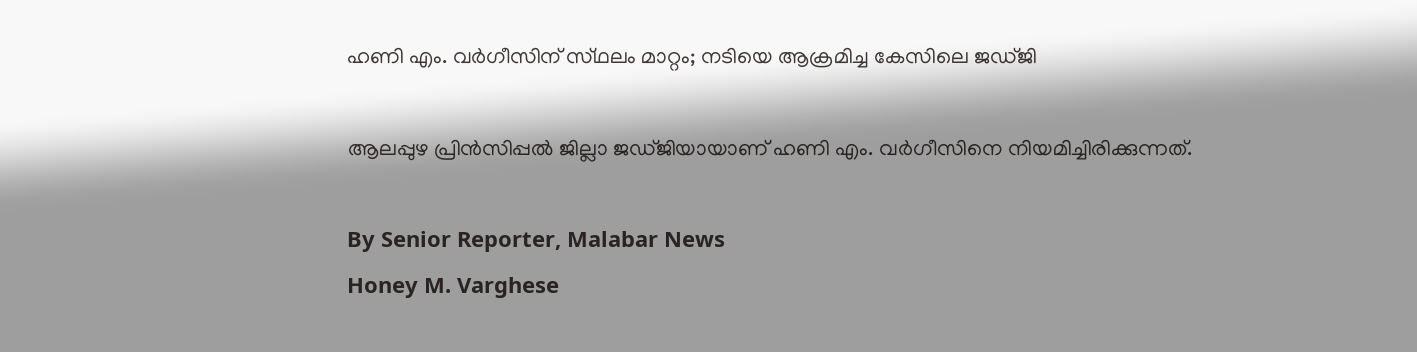ഹണി എം. വർഗീസിന് സ്‌ഥലം മാറ്റം; നടിയെ ആക്രമിച്ച കേസിലെ ജഡ്‌ജി

ആലപ്പുഴ പ്രിൻസിപ്പൽ ജില്ലാ ജഡ്‌ജിയായാണ് ഹണി എം. വർഗീസിനെ നിയമിച്ചിരിക്കുന്നത്.

By Senior Reporter, Malabar News
Honey M. Varghese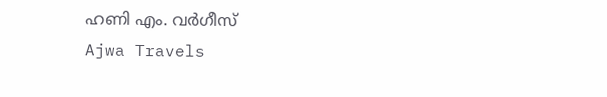ഹണി എം. വർഗീസ്
Ajwa Travels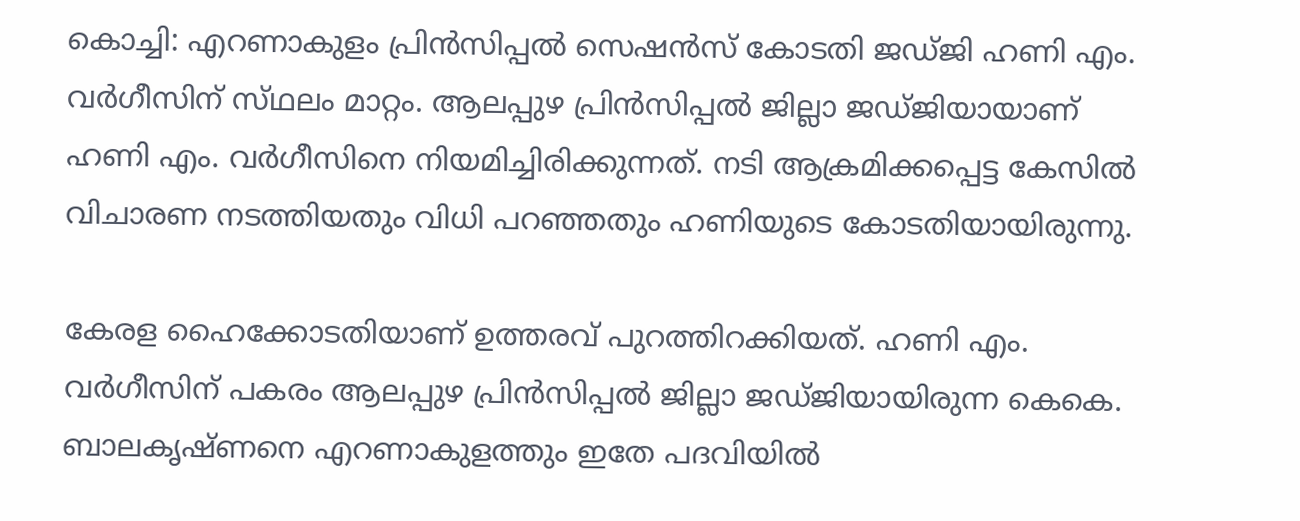കൊച്ചി: എറണാകുളം പ്രിൻസിപ്പൽ സെഷൻസ് കോടതി ജഡ്‌ജി ഹണി എം. വർഗീസിന് സ്‌ഥലം മാറ്റം. ആലപ്പുഴ പ്രിൻസിപ്പൽ ജില്ലാ ജഡ്‌ജിയായാണ് ഹണി എം. വർഗീസിനെ നിയമിച്ചിരിക്കുന്നത്. നടി ആക്രമിക്കപ്പെട്ട കേസിൽ വിചാരണ നടത്തിയതും വിധി പറഞ്ഞതും ഹണിയുടെ കോടതിയായിരുന്നു.

കേരള ഹൈക്കോടതിയാണ് ഉത്തരവ് പുറത്തിറക്കിയത്. ഹണി എം. വർഗീസിന് പകരം ആലപ്പുഴ പ്രിൻസിപ്പൽ ജില്ലാ ജഡ്‌ജിയായിരുന്ന കെകെ. ബാലകൃഷ്‌ണനെ എറണാകുളത്തും ഇതേ പദവിയിൽ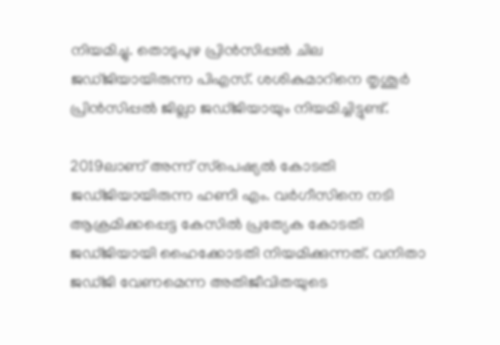നിയമിച്ചു. തൊടുപുഴ പ്രിൻസിപ്പൽ ചില ജഡ്‌ജിയായിരുന്ന പിഎസ്. ശശികുമാറിനെ തൃശൂർ പ്രിൻസിപ്പൽ ജില്ലാ ജഡ്‌ജിയായും നിയമിച്ചിട്ടുണ്ട്.

2019ലാണ് അന്ന് സ്‌പെഷ്യൽ കോടതി ജഡ്‌ജിയായിരുന്ന ഹണി എം. വർഗീസിനെ നടി ആക്രമിക്കപ്പെട്ട കേസിൽ പ്രത്യേക കോടതി ജഡ്‌ജിയായി ഹൈക്കോടതി നിയമിക്കുന്നത്. വനിതാ ജഡ്‌ജി വേണമെന്ന അതിജീവിതയുടെ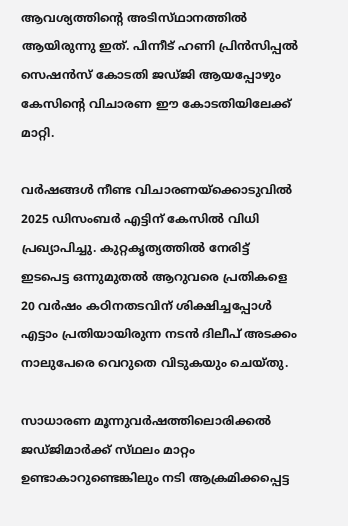ആവശ്യത്തിന്റെ അടിസ്‌ഥാനത്തിൽ ആയിരുന്നു ഇത്. പിന്നീട് ഹണി പ്രിൻസിപ്പൽ സെഷൻസ് കോടതി ജഡ്‌ജി ആയപ്പോഴും കേസിന്റെ വിചാരണ ഈ കോടതിയിലേക്ക് മാറ്റി.

വർഷങ്ങൾ നീണ്ട വിചാരണയ്‌ക്കൊടുവിൽ 2025 ഡിസംബർ എട്ടിന് കേസിൽ വിധി പ്രഖ്യാപിച്ചു. കുറ്റകൃത്യത്തിൽ നേരിട്ട് ഇടപെട്ട ഒന്നുമുതൽ ആറുവരെ പ്രതികളെ 20 വർഷം കഠിനതടവിന് ശിക്ഷിച്ചപ്പോൾ എട്ടാം പ്രതിയായിരുന്ന നടൻ ദിലീപ് അടക്കം നാലുപേരെ വെറുതെ വിടുകയും ചെയ്‌തു.

സാധാരണ മൂന്നുവർഷത്തിലൊരിക്കൽ ജഡ്‌ജിമാർക്ക് സ്‌ഥലം മാറ്റം ഉണ്ടാകാറുണ്ടെങ്കിലും നടി ആക്രമിക്കപ്പെട്ട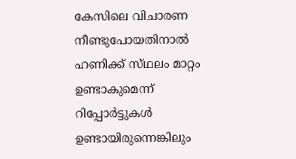കേസിലെ വിചാരണ നീണ്ടുപോയതിനാൽ ഹണിക്ക് സ്‌ഥലം മാറ്റം ഉണ്ടാകുമെന്ന് റിപ്പോർട്ടുകൾ ഉണ്ടായിരുന്നെങ്കിലും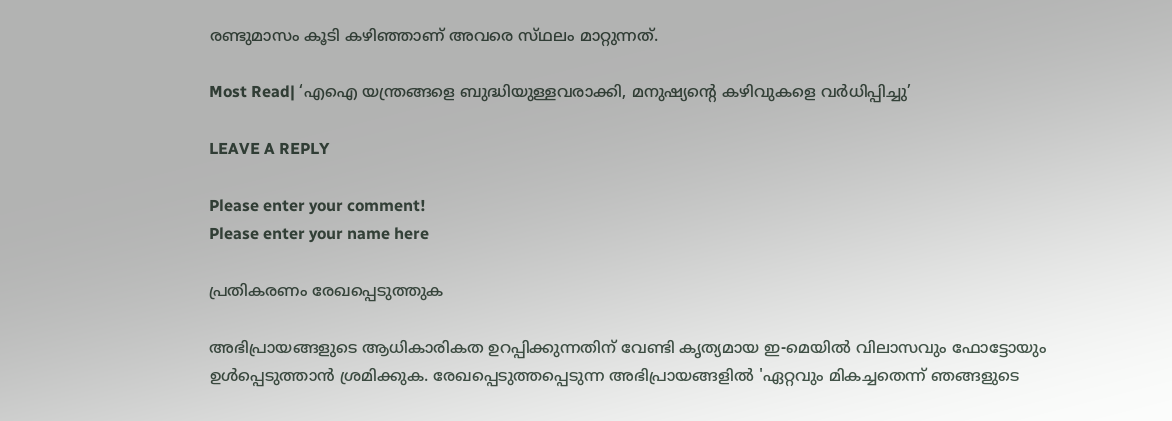രണ്ടുമാസം കൂടി കഴിഞ്ഞാണ് അവരെ സ്‌ഥലം മാറ്റുന്നത്.

Most Read| ‘എഐ യന്ത്രങ്ങളെ ബുദ്ധിയുള്ളവരാക്കി, മനുഷ്യന്റെ കഴിവുകളെ വർധിപ്പിച്ചു’

LEAVE A REPLY

Please enter your comment!
Please enter your name here

പ്രതികരണം രേഖപ്പെടുത്തുക

അഭിപ്രായങ്ങളുടെ ആധികാരികത ഉറപ്പിക്കുന്നതിന് വേണ്ടി കൃത്യമായ ഇ-മെയിൽ വിലാസവും ഫോട്ടോയും ഉൾപ്പെടുത്താൻ ശ്രമിക്കുക. രേഖപ്പെടുത്തപ്പെടുന്ന അഭിപ്രായങ്ങളിൽ 'ഏറ്റവും മികച്ചതെന്ന് ഞങ്ങളുടെ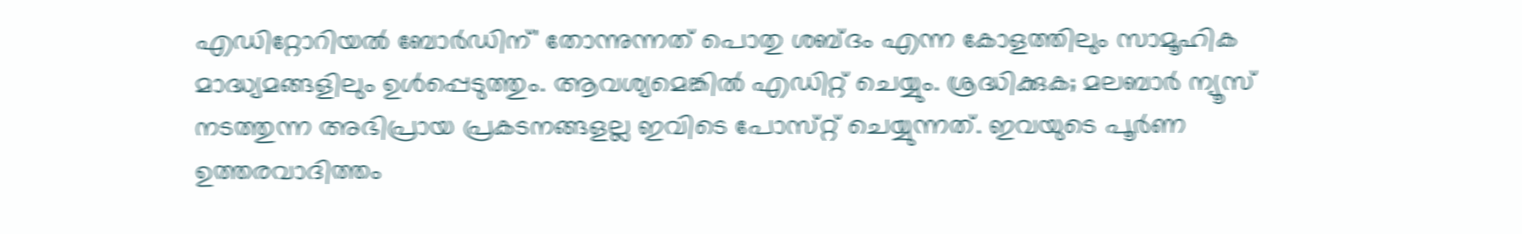എഡിറ്റോറിയൽ ബോർഡിന്' തോന്നുന്നത് പൊതു ശബ്‌ദം എന്ന കോളത്തിലും സാമൂഹിക മാദ്ധ്യമങ്ങളിലും ഉൾപ്പെടുത്തും. ആവശ്യമെങ്കിൽ എഡിറ്റ് ചെയ്യും. ശ്രദ്ധിക്കുക; മലബാർ ന്യൂസ് നടത്തുന്ന അഭിപ്രായ പ്രകടനങ്ങളല്ല ഇവിടെ പോസ്‌റ്റ് ചെയ്യുന്നത്. ഇവയുടെ പൂർണ ഉത്തരവാദിത്തം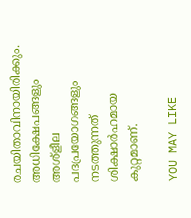രചയിതാവിനായിരിക്കും. അധിക്ഷേപങ്ങളും അശ്‌ളീല പദപ്രയോഗങ്ങളും നടത്തുന്നത് ശിക്ഷാർഹമായ കുറ്റമാണ്.

YOU MAY LIKE